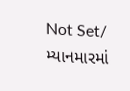Not Set/ મ્યાનમારમાં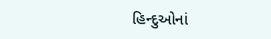હિન્દુઓનાં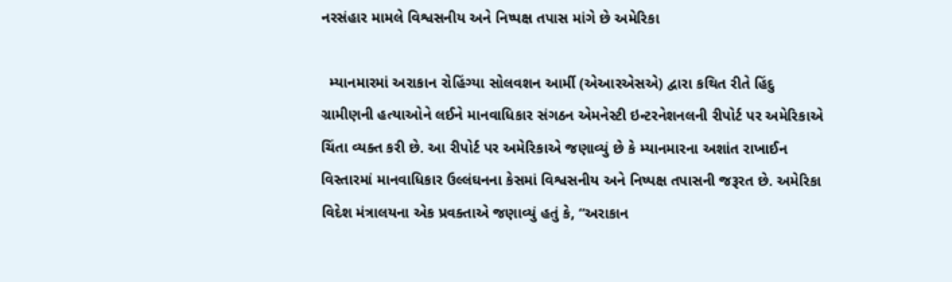નરસંહાર મામલે વિશ્વસનીય અને નિષ્પક્ષ તપાસ માંગે છે અમેરિકા

  મ્યાનમારમાં અરાકાન રોહિંગ્યા સોલવશન આર્મી (એઆરએસએ) દ્વારા કથિત રીતે હિંદુ ગ્રામીણની હત્યાઓને લઈને માનવાધિકાર સંગઠન એમનેસ્ટી ઇન્ટરનેશનલની રીપોર્ટ પર અમેરિકાએ ચિંતા વ્યક્ત કરી છે. આ રીપોર્ટ પર અમેરિકાએ જણાવ્યું છે કે મ્યાનમારના અશાંત રાખાઈન વિસ્તારમાં માનવાધિકાર ઉલ્લંઘનના કેસમાં વિશ્વસનીય અને નિષ્પક્ષ તપાસની જરૂરત છે. અમેરિકા વિદેશ મંત્રાલયના એક પ્રવક્તાએ જણાવ્યું હતું કે, “અરાકાન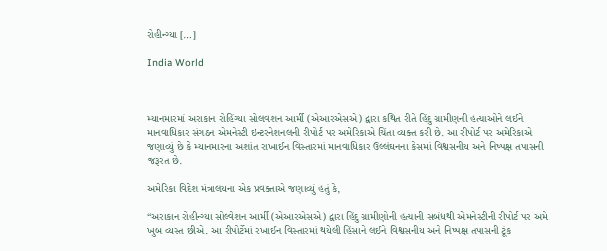રોહીન્ગ્યા […]

India World



મ્યાનમારમાં અરાકાન રોહિંગ્યા સોલવશન આર્મી (એઆરએસએ) દ્વારા કથિત રીતે હિંદુ ગ્રામીણની હત્યાઓને લઈને માનવાધિકાર સંગઠન એમનેસ્ટી ઇન્ટરનેશનલની રીપોર્ટ પર અમેરિકાએ ચિંતા વ્યક્ત કરી છે. આ રીપોર્ટ પર અમેરિકાએ જણાવ્યું છે કે મ્યાનમારના અશાંત રાખાઈન વિસ્તારમાં માનવાધિકાર ઉલ્લંઘનના કેસમાં વિશ્વસનીય અને નિષ્પક્ષ તપાસની જરૂરત છે.

અમેરિકા વિદેશ મંત્રાલયના એક પ્રવક્તાએ જણાવ્યું હતું કે,

“અરાકાન રોહીન્ગ્યા સોલ્વેશન આર્મી (એઆરએસએ) દ્વારા હિંદુ ગ્રામીણોની હત્યાની સબંધથી એમનેસ્ટીની રીપોર્ટ પર અમે ખુબ વ્યસ્ત છીએ. આ રીપોર્ટેમાં રખાઈન વિસ્તારમાં થયેલી હિંસાને લઈને વિશ્વસનીય અને નિષ્પક્ષ તપાસની ટૂંક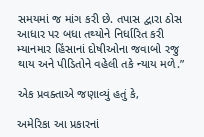સમયમાં જ માંગ કરી છે. તપાસ દ્વારા ઠોસ આધાર પર બધા તથ્યોને નિર્ધારિત કરી મ્યાનમાર હિંસાનાં દોષીઓના જવાબો રજુ થાય અને પીડિતોને વહેલી તકે ન્યાય મળે.”

એક પ્રવક્તાએ જણાવ્યું હતું કે,

અમેરિકા આ પ્રકારનાં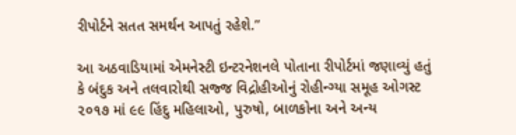રીપોર્ટને સતત સમર્થન આપતું રહેશે.”

આ અઠવાડિયામાં એમનેસ્ટી ઇન્ટરનેશનલે પોતાના રીપોર્ટમાં જણાવ્યું હતું કે બંદુક અને તલવારોથી સજ્જ વિદ્રોહીઓનું રોહીન્ગ્યા સમૂહ ઓગસ્ટ ૨૦૧૭ માં ૯૯ હિંદુ મહિલાઓ, પુરુષો, બાળકોના અને અન્ય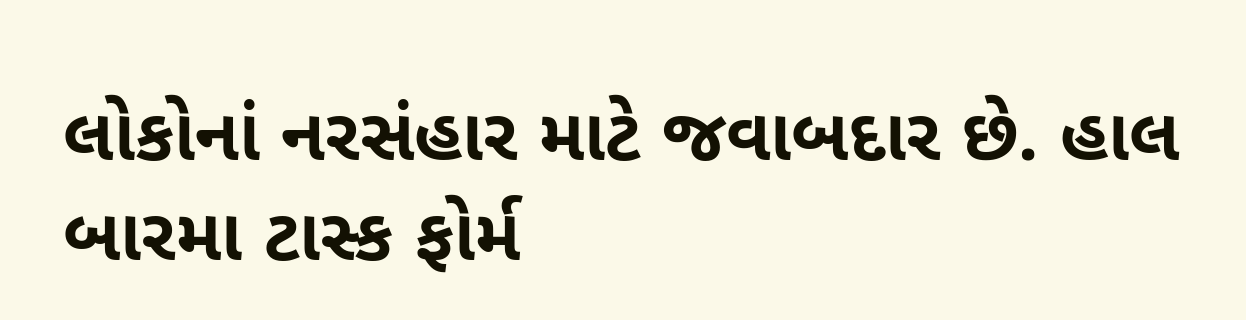લોકોનાં નરસંહાર માટે જવાબદાર છે. હાલ બારમા ટાસ્ક ફોર્મ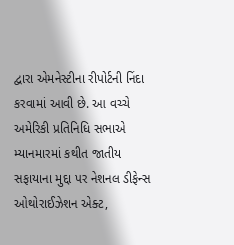દ્વારા એમનેસ્ટીના રીપોર્ટની નિંદા કરવામાં આવી છે. આ વચ્ચે અમેરિકી પ્રતિનિધિ સભાએ મ્યાનમારમાં કથીત જાતીય સફાયાના મુદ્દા પર નેશનલ ડીફેન્સ ઓથોરાઈઝેશન એક્ટ,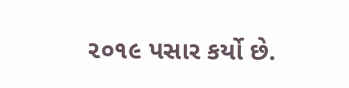૨૦૧૯ પસાર કર્યો છે.